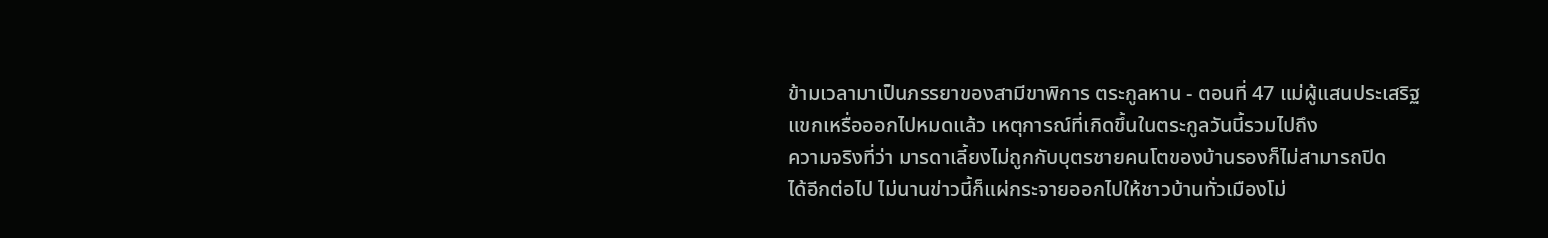ข้ามเวลามาเป็นภรรยาของสามีขาพิการ ตระกูลหาน - ตอนที่ 47 แม่ผู้แสนประเสริฐ
แขกเหรื่อออกไปหมดแล้ว เหตุการณ์ที่เกิดขึ้นในตระกูลวันนี้รวมไปถึง
ความจริงที่ว่า มารดาเลี้ยงไม่ถูกกับบุตรชายคนโตของบ้านรองก็ไม่สามารถปิด
ได้อีกต่อไป ไม่นานข่าวนี้ก็แผ่กระจายออกไปให้ชาวบ้านทั่วเมืองโม่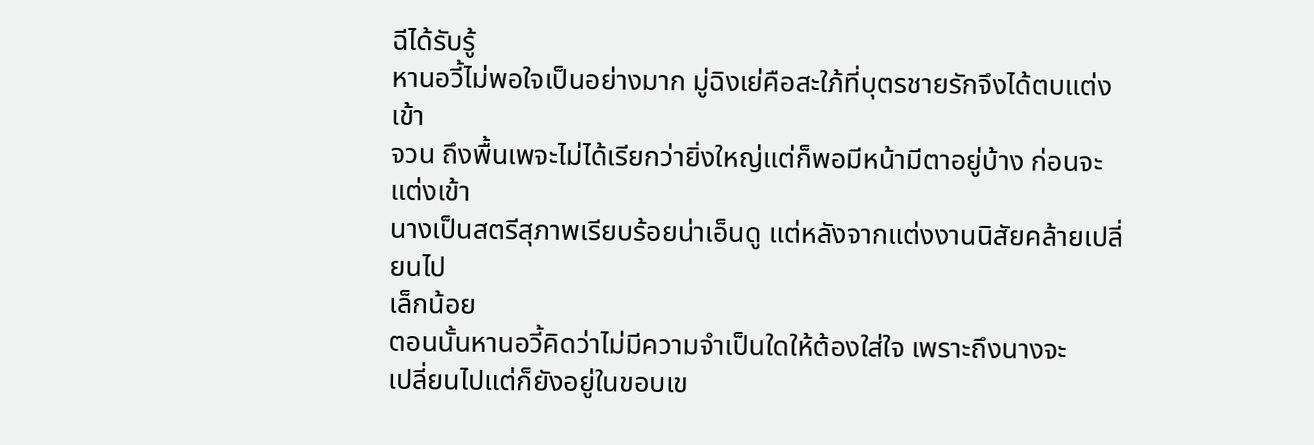ฉีได้รับรู้
หานอวี้ไม่พอใจเป็นอย่างมาก มู่ฉิงเย่คือสะใภ้ที่บุตรชายรักจึงได้ตบแต่งเข้า
จวน ถึงพื้นเพจะไม่ได้เรียกว่ายิ่งใหญ่แต่ก็พอมีหน้ามีตาอยู่บ้าง ก่อนจะแต่งเข้า
นางเป็นสตรีสุภาพเรียบร้อยน่าเอ็นดู แต่หลังจากแต่งงานนิสัยคล้ายเปลี่ยนไป
เล็กน้อย
ตอนนั้นหานอวี้คิดว่าไม่มีความจำเป็นใดให้ต้องใส่ใจ เพราะถึงนางจะ
เปลี่ยนไปแต่ก็ยังอยู่ในขอบเข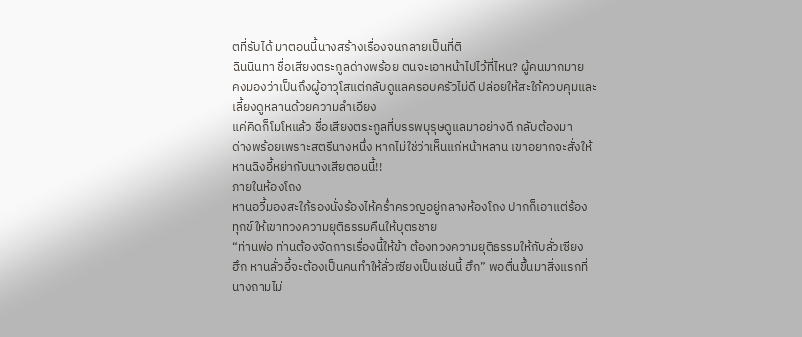ตที่รับได้ มาตอนนี้นางสร้างเรื่องจนกลายเป็นที่ติ
ฉินนินทา ชื่อเสียงตระกูลด่างพร้อย ตนจะเอาหน้าไปไว้ที่ไหน? ผู้คนมากมาย
คงมองว่าเป็นถึงผู้อาวุโสแต่กลับดูแลครอบครัวไม่ดี ปล่อยให้สะใภ้ควบคุมและ
เลี้ยงดูหลานด้วยความลำเอียง
แค่คิดก็โมโหแล้ว ชื่อเสียงตระกูลที่บรรพบุรุษดูแลมาอย่างดี กลับต้องมา
ด่างพร้อยเพราะสตรีนางหนึ่ง หากไม่ใช่ว่าเห็นแก่หน้าหลาน เขาอยากจะสั่งให้
หานฉิงอี้หย่ากับนางเสียตอนนี้!!
ภายในห้องโถง
หานอวี้มองสะใภ้รองนั่งร้องไห้คร่ำครวญอยู่กลางห้องโถง ปากก็เอาแต่ร้อง
ทุกข์ให้เขาทวงความยุติธรรมคืนให้บุตรชาย
“ท่านพ่อ ท่านต้องจัดการเรื่องนี้ให้ข้า ต้องทวงความยุติธรรมให้กับลั่วเซียง
ฮึก หานลั่วอี้จะต้องเป็นคนทำให้ลั่วเซียงเป็นเช่นนี้ ฮึก” พอตื่นขึ้นมาสิ่งแรกที่
นางถามไม่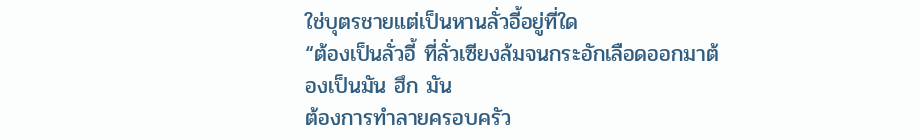ใช่บุตรชายแต่เป็นหานลั่วอี้อยู่ที่ใด
“ต้องเป็นลั่วอี้ ที่ลั่วเซียงล้มจนกระอักเลือดออกมาต้องเป็นมัน ฮึก มัน
ต้องการทำลายครอบครัว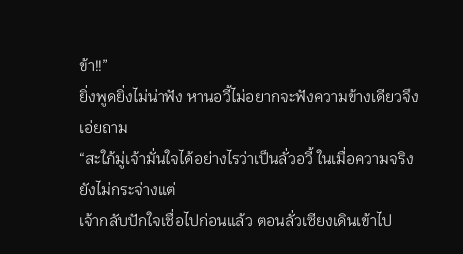ข้า!!”
ยิ่งพูดยิ่งไม่น่าฟัง หานอวี้ไม่อยากจะฟังความข้างเดียวจึงเอ่ยถาม
“สะใภ้มู่เจ้ามั่นใจได้อย่างไรว่าเป็นลั่วอวี้ ในเมื่อความจริงยังไม่กระจ่างแต่
เจ้ากลับปักใจเชื่อไปก่อนแล้ว ตอนลั่วเซียงเดินเข้าไป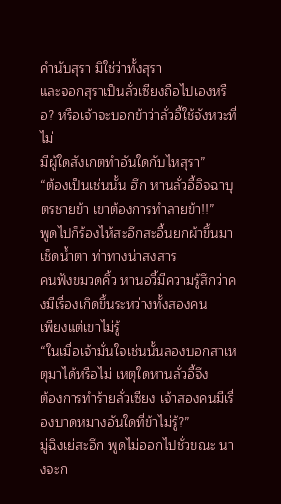คำนับสุรา มิใช่ว่าทั้งสุรา
และจอกสุราเป็นลั่วเซียงถือไปเองหรือ? หรือเจ้าจะบอกข้าว่าลั่วอี้ใช้จังหวะที่ไม่
มีผู้ใดสังเกตทำอันใดกับไหสุรา”
“ต้องเป็นเช่นนั้น ฮึก หานลั่วอี้อิจฉาบุตรชายข้า เขาต้องการทำลายข้า!!”
พูดไปก็ร้องไห้สะอึกสะอื้นยกผ้าขึ้นมาเช็ดน้ำตา ท่าทางน่าสงสาร
คนฟังขมวดคิ้ว หานอวี้มีความรู้สึกว่าคงมีเรื่องเกิดขึ้นระหว่างทั้งสองคน
เพียงแต่เขาไม่รู้
“ในเมื่อเจ้ามั่นใจเช่นนั้นลองบอกสาเหตุมาได้หรือไม่ เหตุใดหานลั่วอี้จึง
ต้องการทำร้ายลั่วเซียง เจ้าสองคนมีเรื่องบาดหมางอันใดที่ข้าไม่รู้?”
มู่ฉิงเย่สะอึก พูดไม่ออกไปชั่วขณะ นางจะก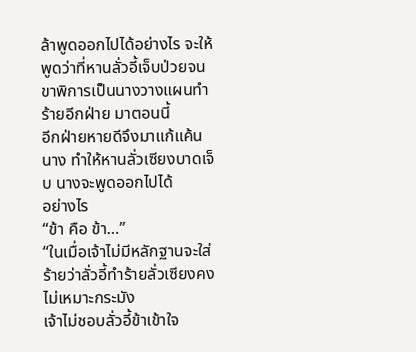ล้าพูดออกไปได้อย่างไร จะให้
พูดว่าที่หานลั่วอี้เจ็บป่วยจนขาพิการเป็นนางวางแผนทำร้ายอีกฝ่าย มาตอนนี้
อีกฝ่ายหายดีจึงมาแก้แค้นนาง ทำให้หานลั่วเซียงบาดเจ็บ นางจะพูดออกไปได้
อย่างไร
“ข้า คือ ข้า…”
“ในเมื่อเจ้าไม่มีหลักฐานจะใส่ร้ายว่าลั่วอี้ทำร้ายลั่วเซียงคงไม่เหมาะกระมัง
เจ้าไม่ชอบลั่วอี้ข้าเข้าใจ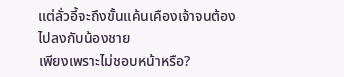แต่ลั่วอี้จะถึงขั้นแค้นเคืองเจ้าจนต้องไปลงกับน้องชาย
เพียงเพราะไม่ชอบหน้าหรือ?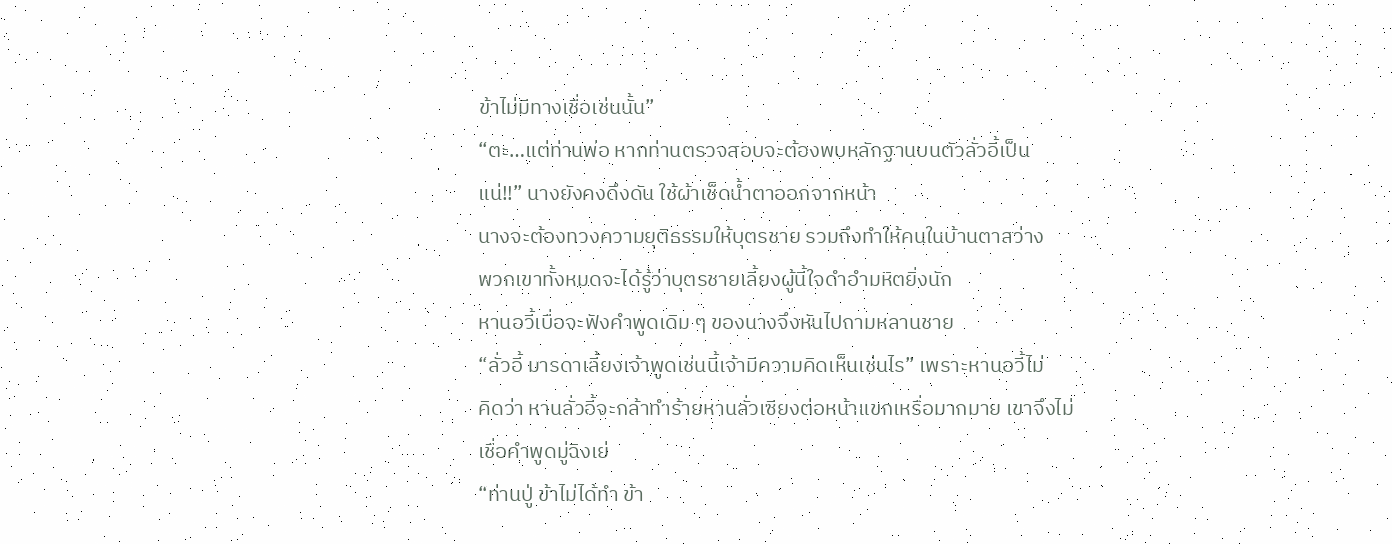ข้าไม่มีทางเชื่อเช่นนั้น”
“ตะ…แต่ท่านพ่อ หากท่านตรวจสอบจะต้องพบหลักฐานบนตัวลั่วอี้เป็น
แน่!!” นางยังคงดึงดัน ใช้ผ้าเช็ดน้ำตาออกจากหน้า
นางจะต้องทวงความยุติธรรมให้บุตรชาย รวมถึงทำให้คนในบ้านตาสว่าง
พวกเขาทั้งหมดจะได้รู้ว่าบุตรชายเลี้ยงผู้นี้ใจดำอำมหิตยิ่งนัก
หานอวี้เบื่อจะฟังคำพูดเดิม ๆ ของนางจึงหันไปถามหลานชาย
“ลั่วอี้ มารดาเลี้ยงเจ้าพูดเช่นนี้เจ้ามีความคิดเห็นเช่นไร” เพราะหานอวี้ไม่
คิดว่า หานลั่วอี้จะกล้าทำร้ายหานลั่วเซียงต่อหน้าแขกเหรื่อมากมาย เขาจึงไม่
เชื่อคำพูดมู่ฉิงเย่
“ท่านปู่ ข้าไม่ได้ทำ ข้า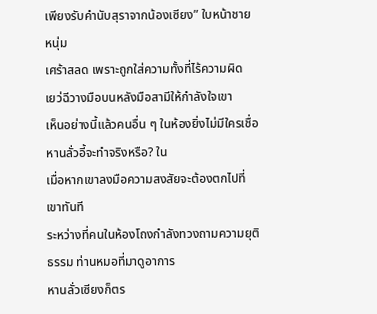เพียงรับคำนับสุราจากน้องเซียง” ใบหน้าชายหนุ่ม
เศร้าสลด เพราะถูกใส่ความทั้งที่ไร้ความผิด
เยว่ฉีวางมือบนหลังมือสามีให้กำลังใจเขา
เห็นอย่างนี้แล้วคนอื่น ๆ ในห้องยิ่งไม่มีใครเชื่อ หานลั่วอี้จะทำจริงหรือ? ใน
เมื่อหากเขาลงมือความสงสัยจะต้องตกไปที่เขาทันที
ระหว่างที่คนในห้องโถงกำลังทวงถามความยุติธรรม ท่านหมอที่มาดูอาการ
หานลั่วเซียงก็ตร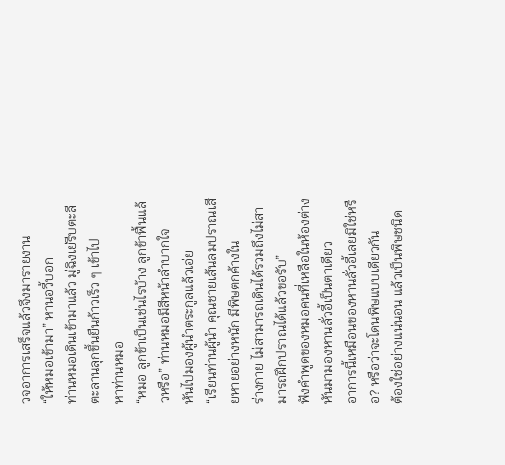วจอาการเสร็จแล้วจึงมารายงาน
“ให้หมอเข้ามา” หานอวี้บอก
ท่านหมอเดินเข้ามาแล้ว มู่ฉิงเย่รีบตะลีตะลานลุกขึ้นยืนก้าวเร็ว ๆ เข้าไป
หาท่านหมอ
“หมอ ลูกข้าเป็นเช่นไรบ้าง ลูกข้าฟื้นแล้วหรือ” ท่านหมอมีสีหน้าลำบากใจ
หันไปมองผู้นำตระกูลแล้วเอ่ย
“เรียนท่านผู้นำ คุณชายเส้นลมปราณเสียหายอย่างหนัก มีพิษตกค้างใน
ร่างกาย ไม่สามารถเดินได้รวมถึงไม่สามารถฝึกปราณได้แล้วขอรับ”
ฟังคำพูดของหมอคนที่เหลือในห้องต่างหันมามองหานลั่วอี้เป็นตาเดียว
อาการนี้เหมือนของหานลั่วอี้เลยมิใช่หรือ? หรือว่าจะโดนพิษแบบเดียวกัน
ต้องใช่อย่างแน่นอน แล้วเป็นพิษชนิด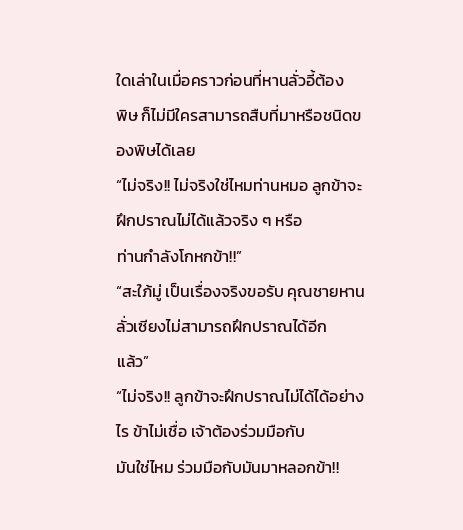ใดเล่าในเมื่อคราวก่อนที่หานลั่วอี้ต้อง
พิษ ก็ไม่มีใครสามารถสืบที่มาหรือชนิดของพิษได้เลย
“ไม่จริง!! ไม่จริงใช่ไหมท่านหมอ ลูกข้าจะฝึกปราณไม่ได้แล้วจริง ๆ หรือ
ท่านกำลังโกหกข้า!!”
“สะใภ้มู่ เป็นเรื่องจริงขอรับ คุณชายหานลั่วเซียงไม่สามารถฝึกปราณได้อีก
แล้ว”
“ไม่จริง!! ลูกข้าจะฝึกปราณไม่ได้ได้อย่างไร ข้าไม่เชื่อ เจ้าต้องร่วมมือกับ
มันใช่ไหม ร่วมมือกับมันมาหลอกข้า!!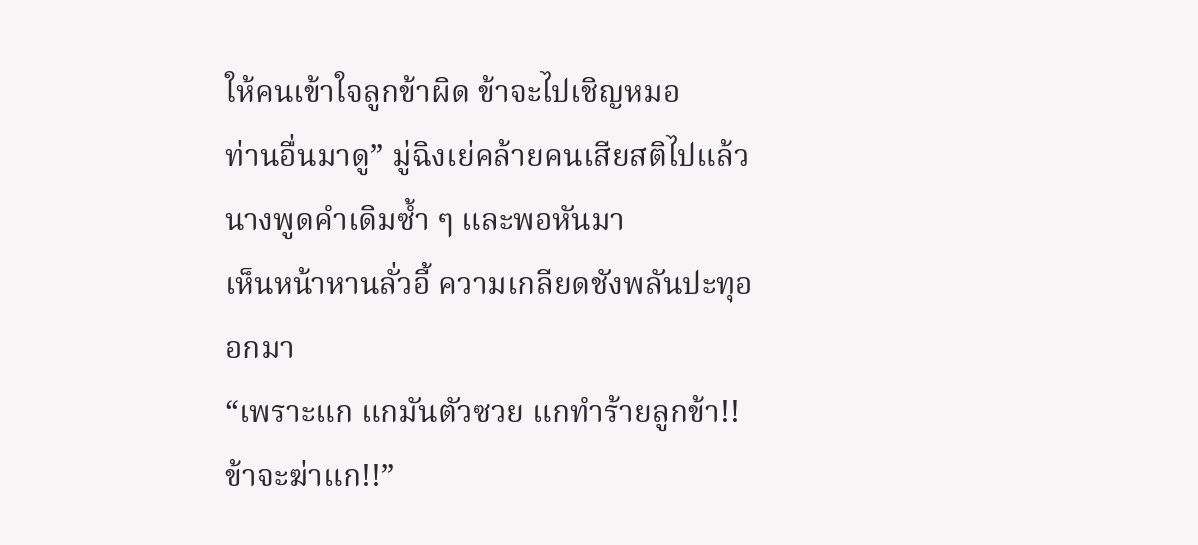ให้คนเข้าใจลูกข้าผิด ข้าจะไปเชิญหมอ
ท่านอื่นมาดู” มู่ฉิงเย่คล้ายคนเสียสติไปแล้ว นางพูดคำเดิมซ้ำ ๆ และพอหันมา
เห็นหน้าหานลั่วอี้ ความเกลียดชังพลันปะทุออกมา
“เพราะแก แกมันตัวซวย แกทำร้ายลูกข้า!! ข้าจะฆ่าแก!!”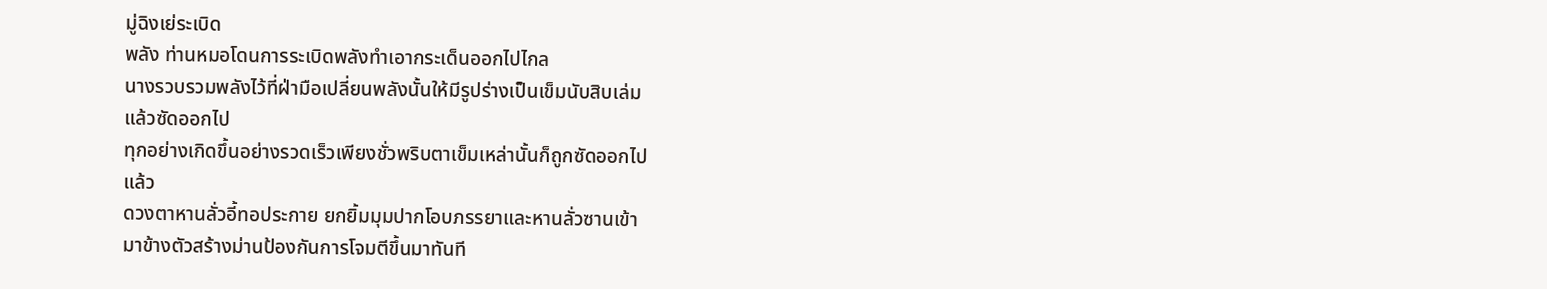มู่ฉิงเย่ระเบิด
พลัง ท่านหมอโดนการระเบิดพลังทำเอากระเด็นออกไปไกล
นางรวบรวมพลังไว้ที่ฝ่ามือเปลี่ยนพลังนั้นให้มีรูปร่างเป็นเข็มนับสิบเล่ม
แล้วซัดออกไป
ทุกอย่างเกิดขึ้นอย่างรวดเร็วเพียงชั่วพริบตาเข็มเหล่านั้นก็ถูกซัดออกไป
แล้ว
ดวงตาหานลั่วอี้ทอประกาย ยกยิ้มมุมปากโอบภรรยาและหานลั่วซานเข้า
มาข้างตัวสร้างม่านป้องกันการโจมตีขึ้นมาทันที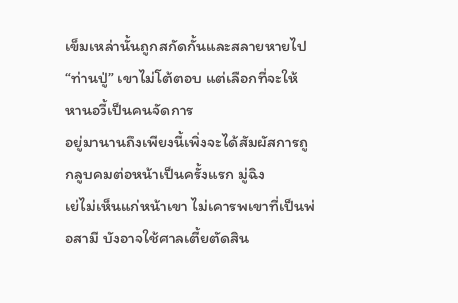เข็มเหล่านั้นถูกสกัดกั้นและสลายหายไป
“ท่านปู่” เขาไม่โต้ตอบ แต่เลือกที่จะให้หานอวี้เป็นคนจัดการ
อยู่มานานถึงเพียงนี้เพิ่งจะได้สัมผัสการถูกลูบคมต่อหน้าเป็นครั้งแรก มู่ฉิง
เย่ไม่เห็นแก่หน้าเขา ไม่เคารพเขาที่เป็นพ่อสามี บังอาจใช้ศาลเตี้ยตัดสิน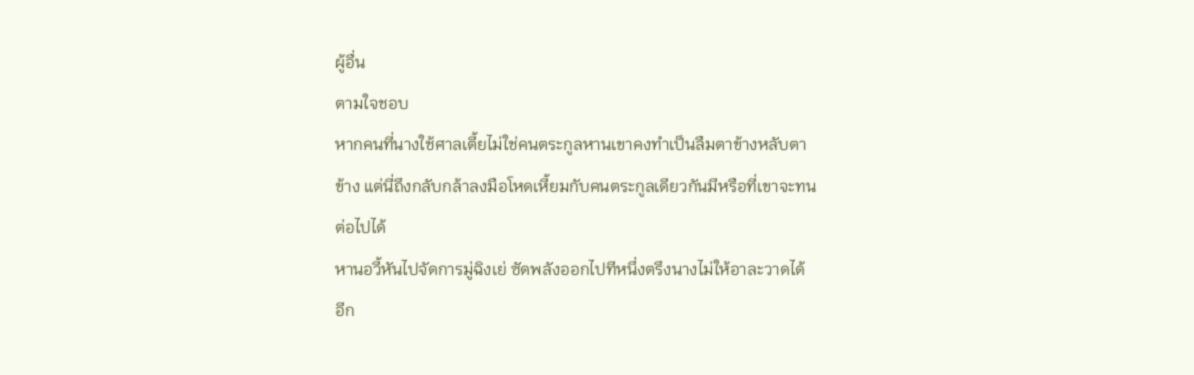ผู้อื่น
ตามใจชอบ
หากคนที่นางใช้ศาลเตี้ยไม่ใช่คนตระกูลหานเขาคงทำเป็นลืมตาข้างหลับตา
ข้าง แต่นี่ถึงกลับกล้าลงมือโหดเหี้ยมกับคนตระกูลเดียวกันมีหรือที่เขาจะทน
ต่อไปได้
หานอวี้หันไปจัดการมู่ฉิงเย่ ซัดพลังออกไปทีหนึ่งตรึงนางไม่ให้อาละวาดได้
อีก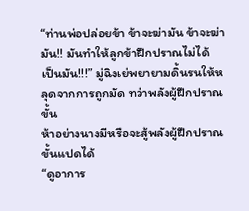“ท่านพ่อปล่อยข้า ข้าจะฆ่ามัน ข้าจะฆ่ามัน!! มันทำให้ลูกข้าฝึกปราณไม่ได้
เป็นมัน!!!” มู่ฉิงเย่พยายามดิ้นรนให้หลุดจากการถูกมัด ทว่าพลังผู้ฝึกปราณขั้น
ห้าอย่างนางมีหรือจะสู้พลังผู้ฝึกปราณขั้นแปดได้
“ดูอาการ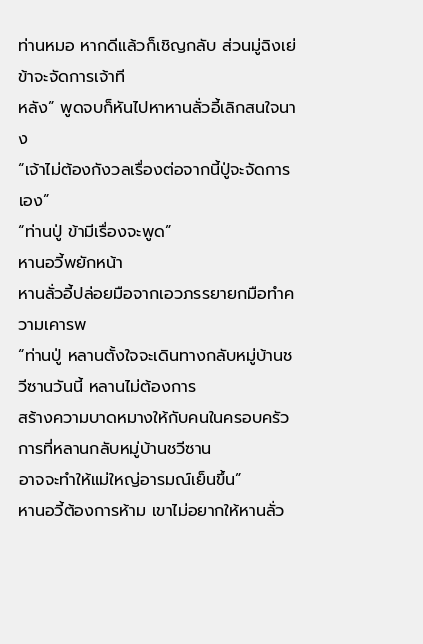ท่านหมอ หากดีแล้วก็เชิญกลับ ส่วนมู่ฉิงเย่ข้าจะจัดการเจ้าที
หลัง” พูดจบก็หันไปหาหานลั่วอี้เลิกสนใจนาง
“เจ้าไม่ต้องกังวลเรื่องต่อจากนี้ปู่จะจัดการเอง”
“ท่านปู่ ข้ามีเรื่องจะพูด”
หานอวี้พยักหน้า
หานลั่วอี้ปล่อยมือจากเอวภรรยายกมือทำความเคารพ
“ท่านปู่ หลานตั้งใจจะเดินทางกลับหมู่บ้านชวีซานวันนี้ หลานไม่ต้องการ
สร้างความบาดหมางให้กับคนในครอบครัว การที่หลานกลับหมู่บ้านชวีซาน
อาจจะทำให้แม่ใหญ่อารมณ์เย็นขึ้น”
หานอวี้ต้องการห้าม เขาไม่อยากให้หานลั่ว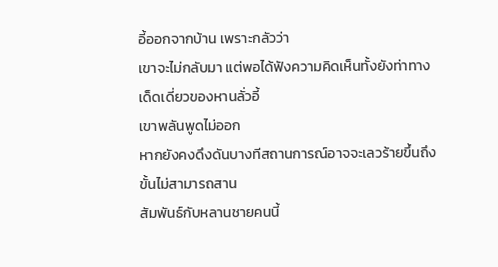อี้ออกจากบ้าน เพราะกลัวว่า
เขาจะไม่กลับมา แต่พอได้ฟังความคิดเห็นทั้งยังท่าทางเด็ดเดี่ยวของหานลั่วอี้
เขาพลันพูดไม่ออก
หากยังคงดึงดันบางทีสถานการณ์อาจจะเลวร้ายขึ้นถึงขั้นไม่สามารถสาน
สัมพันธ์กับหลานชายคนนี้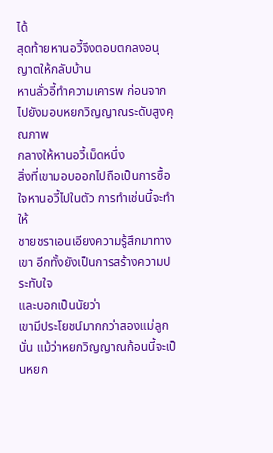ได้
สุดท้ายหานอวี้จึงตอบตกลงอนุญาตให้กลับบ้าน
หานลั่วอี้ทำความเคารพ ก่อนจากไปยังมอบหยกวิญญาณระดับสูงคุณภาพ
กลางให้หานอวี้เม็ดหนึ่ง
สิ่งที่เขามอบออกไปถือเป็นการซื้อใจหานอวี้ไปในตัว การทำเช่นนี้จะทำให้
ชายชราเอนเอียงความรู้สึกมาทางเขา อีกทั้งยังเป็นการสร้างความประทับใจ
และบอกเป็นนัยว่า
เขามีประโยชน์มากกว่าสองแม่ลูกนั่น แม้ว่าหยกวิญญาณก้อนนี้จะเป็นหยก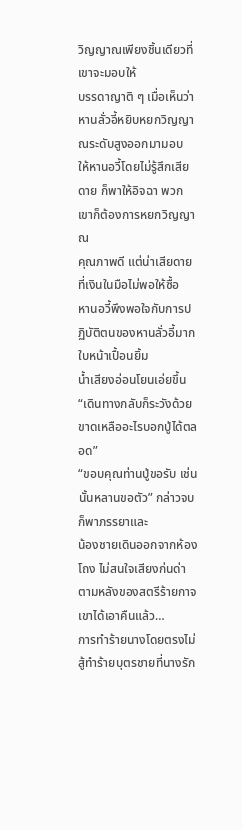วิญญาณเพียงชิ้นเดียวที่เขาจะมอบให้
บรรดาญาติ ๆ เมื่อเห็นว่าหานลั่วอี้หยิบหยกวิญญาณระดับสูงออกมามอบ
ให้หานอวี้โดยไม่รู้สึกเสียดาย ก็พาให้อิจฉา พวกเขาก็ต้องการหยกวิญญาณ
คุณภาพดี แต่น่าเสียดายที่เงินในมือไม่พอให้ซื้อ
หานอวี้พึงพอใจกับการปฏิบัติตนของหานลั่วอี้มาก ใบหน้าเปื้อนยิ้ม
น้ำเสียงอ่อนโยนเอ่ยขึ้น
“เดินทางกลับก็ระวังด้วย ขาดเหลืออะไรบอกปู่ได้ตลอด”
“ขอบคุณท่านปู่ขอรับ เช่นนั้นหลานขอตัว” กล่าวจบก็พาภรรยาและ
น้องชายเดินออกจากห้องโถง ไม่สนใจเสียงก่นด่าตามหลังของสตรีร้ายกาจ
เขาได้เอาคืนแล้ว…
การทำร้ายนางโดยตรงไม่สู้ทำร้ายบุตรชายที่นางรัก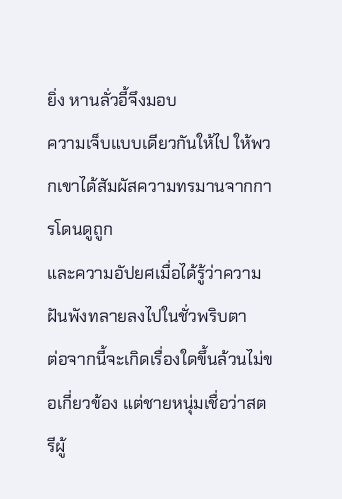ยิ่ง หานลั่วอี้จึงมอบ
ความเจ็บแบบเดียวกันให้ไป ให้พวกเขาได้สัมผัสความทรมานจากการโดนดูถูก
และความอัปยศเมื่อได้รู้ว่าความฝันพังทลายลงไปในชั่วพริบตา
ต่อจากนี้จะเกิดเรื่องใดขึ้นล้วนไม่ขอเกี่ยวข้อง แต่ชายหนุ่มเชื่อว่าสตรีผู้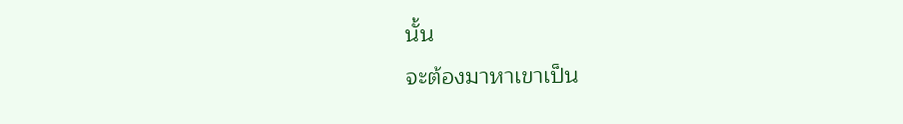นั้น
จะต้องมาหาเขาเป็น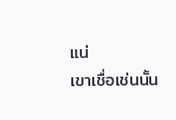แน่
เขาเชื่อเช่นนั้น